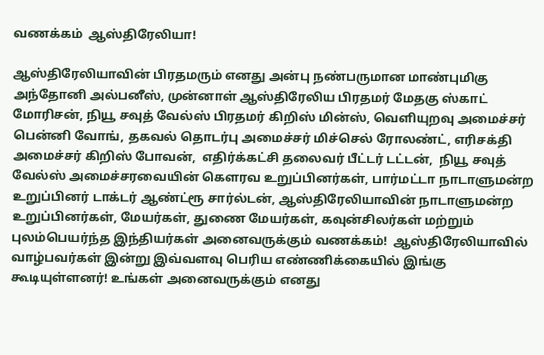வணக்கம்  ஆஸ்திரேலியா!

ஆஸ்திரேலியாவின் பிரதமரும் எனது அன்பு நண்பருமான மாண்புமிகு அந்தோனி அல்பனீஸ், முன்னாள் ஆஸ்திரேலிய பிரதமர் மேதகு ஸ்காட் மோரிசன், நியூ சவுத் வேல்ஸ் பிரதமர் கிறிஸ் மின்ஸ், வெளியுறவு அமைச்சர் பென்னி வோங், தகவல் தொடர்பு அமைச்சர் மிச்செல் ரோலண்ட், எரிசக்தி அமைச்சர் கிறிஸ் போவன்,  எதிர்க்கட்சி தலைவர் பீட்டர் டட்டன்,  நியூ சவுத் வேல்ஸ் அமைச்சரவையின் கௌரவ உறுப்பினர்கள், பார்மட்டா நாடாளுமன்ற உறுப்பினர் டாக்டர் ஆண்ட்ரூ சார்ல்டன், ஆஸ்திரேலியாவின் நாடாளுமன்ற உறுப்பினர்கள், மேயர்கள், துணை மேயர்கள், கவுன்சிலர்கள் மற்றும் புலம்பெயர்ந்த இந்தியர்கள் அனைவருக்கும் வணக்கம்!  ஆஸ்திரேலியாவில் வாழ்பவர்கள் இன்று இவ்வளவு பெரிய எண்ணிக்கையில் இங்கு கூடியுள்ளனர்! உங்கள் அனைவருக்கும் எனது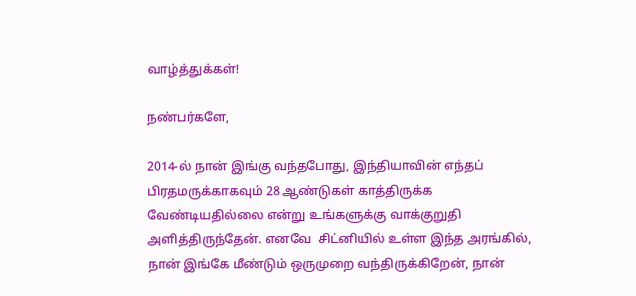வாழ்த்துக்கள்!

நண்பர்களே,

2014-ல் நான் இங்கு வந்தபோது, இந்தியாவின் எந்தப் பிரதமருக்காகவும் 28 ஆண்டுகள் காத்திருக்க வேண்டியதில்லை என்று உங்களுக்கு வாக்குறுதி அளித்திருந்தேன். எனவே  சிட்னியில் உள்ள இந்த அரங்கில், நான் இங்கே மீண்டும் ஒருமுறை வந்திருக்கிறேன், நான்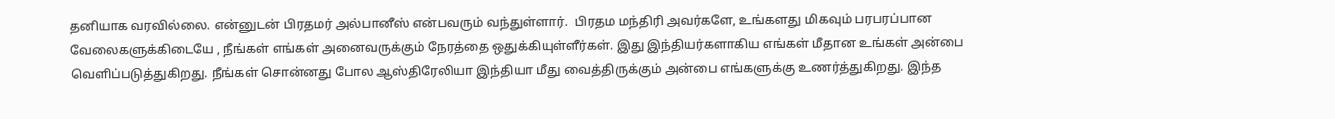தனியாக வரவில்லை. என்னுடன் பிரதமர் அல்பானீஸ் என்பவரும் வந்துள்ளார்.  பிரதம மந்திரி அவர்களே, உங்களது மிகவும் பரபரப்பான வேலைகளுக்கிடையே , நீங்கள் எங்கள் அனைவருக்கும் நேரத்தை ஒதுக்கியுள்ளீர்கள். இது இந்தியர்களாகிய எங்கள் மீதான உங்கள் அன்பை வெளிப்படுத்துகிறது. நீங்கள் சொன்னது போல ஆஸ்திரேலியா இந்தியா மீது வைத்திருக்கும் அன்பை எங்களுக்கு உணர்த்துகிறது. இந்த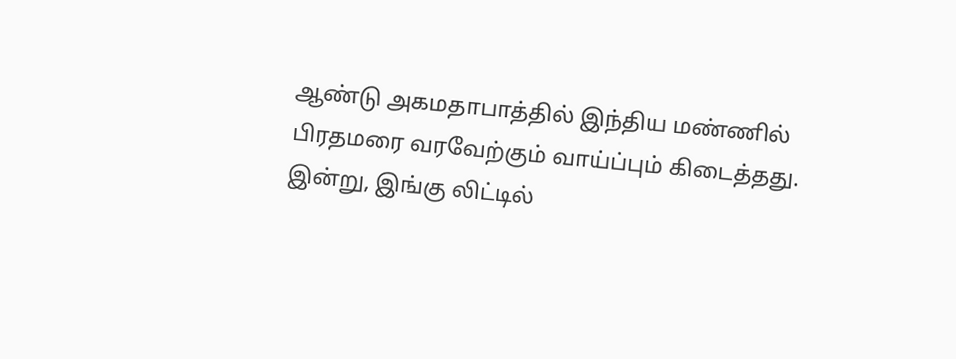ஆண்டு அகமதாபாத்தில் இந்திய மண்ணில் பிரதமரை வரவேற்கும் வாய்ப்பும் கிடைத்தது. இன்று, இங்கு லிட்டில்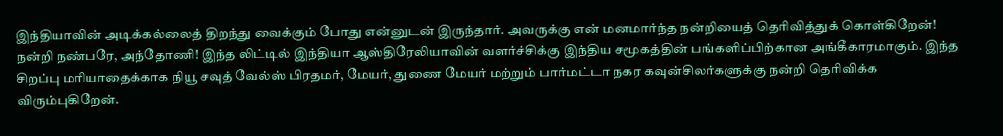இந்தியாவின் அடிக்கல்லைத் திறந்து வைக்கும் போது என்னுடன் இருந்தார். அவருக்கு என் மனமார்ந்த நன்றியைத் தெரிவித்துக் கொள்கிறேன்! நன்றி நண்பரே, அந்தோணி! இந்த லிட்டில் இந்தியா ஆஸ்திரேலியாவின் வளர்ச்சிக்கு இந்திய சமூகத்தின் பங்களிப்பிற்கான அங்கீகாரமாகும். இந்த சிறப்பு மரியாதைக்காக நியூ சவுத் வேல்ஸ் பிரதமர், மேயர், துணை மேயர் மற்றும் பார்மட்டா நகர கவுன்சிலர்களுக்கு நன்றி தெரிவிக்க விரும்புகிறேன்.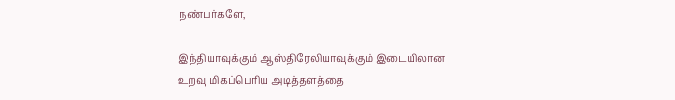நண்பர்களே,

இந்தியாவுக்கும் ஆஸ்திரேலியாவுக்கும் இடையிலான உறவு மிகப்பெரிய அடித்தளத்தை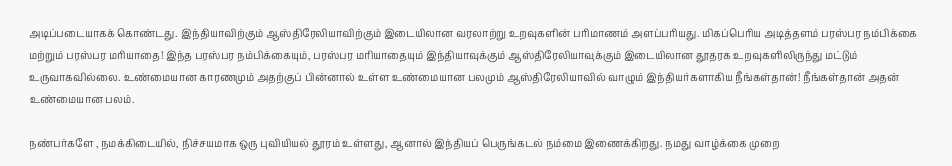அடிப்படையாகக் கொண்டது. இந்தியாவிற்கும் ஆஸ்திரேலியாவிற்கும் இடையிலான வரலாற்று உறவுகளின் பரிமாணம் அளப்பரியது. மிகப்பெரிய அடித்தளம் பரஸ்பர நம்பிக்கை மற்றும் பரஸ்பர மரியாதை! இந்த பரஸ்பர நம்பிக்கையும், பரஸ்பர மரியாதையும் இந்தியாவுக்கும் ஆஸ்திரேலியாவுக்கும் இடையிலான தூதரக உறவுகளிலிருந்து மட்டும் உருவாகவில்லை. உண்மையான காரணமும் அதற்குப் பின்னால் உள்ள உண்மையான பலமும் ஆஸ்திரேலியாவில் வாழும் இந்தியர்களாகிய நீங்கள்தான்! நீங்கள்தான் அதன் உண்மையான பலம்.

நண்பர்களே , நமக்கிடையில், நிச்சயமாக ஒரு புவியியல் தூரம் உள்ளது, ஆனால் இந்தியப் பெருங்கடல் நம்மை இணைக்கிறது. நமது வாழ்க்கை முறை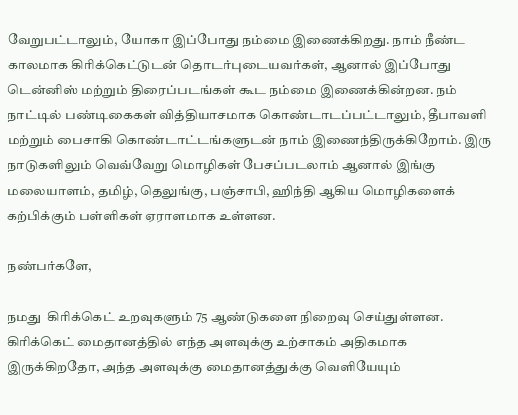வேறுபட்டாலும், யோகா இப்போது நம்மை இணைக்கிறது. நாம் நீண்ட காலமாக கிரிக்கெட்டுடன் தொடர்புடையவர்கள், ஆனால் இப்போது டென்னிஸ் மற்றும் திரைப்படங்கள் கூட நம்மை இணைக்கின்றன. நம் நாட்டில் பண்டிகைகள் வித்தியாசமாக கொண்டாடப்பட்டாலும், தீபாவளி மற்றும் பைசாகி கொண்டாட்டங்களுடன் நாம் இணைந்திருக்கிறோம். இரு நாடுகளிலும் வெவ்வேறு மொழிகள் பேசப்படலாம் ஆனால் இங்கு மலையாளம், தமிழ், தெலுங்கு, பஞ்சாபி, ஹிந்தி ஆகிய மொழிகளைக் கற்பிக்கும் பள்ளிகள் ஏராளமாக உள்ளன.

நண்பர்களே,

நமது  கிரிக்கெட் உறவுகளும் 75 ஆண்டுகளை நிறைவு செய்துள்ளன. கிரிக்கெட் மைதானத்தில் எந்த அளவுக்கு உற்சாகம் அதிகமாக இருக்கிறதோ, அந்த அளவுக்கு மைதானத்துக்கு வெளியேயும்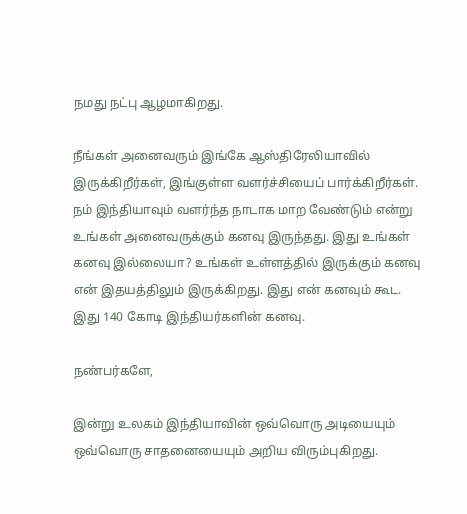நமது நட்பு ஆழமாகிறது.

நீங்கள் அனைவரும் இங்கே ஆஸ்திரேலியாவில் இருக்கிறீர்கள், இங்குள்ள வளர்ச்சியைப் பார்க்கிறீர்கள். நம் இந்தியாவும் வளர்ந்த நாடாக மாற வேண்டும் என்று உங்கள் அனைவருக்கும் கனவு இருந்தது. இது உங்கள் கனவு இல்லையா? உங்கள் உள்ளத்தில் இருக்கும் கனவு என் இதயத்திலும் இருக்கிறது. இது என் கனவும் கூட. இது 140 கோடி இந்தியர்களின் கனவு.

நண்பர்களே,

இன்று உலகம் இந்தியாவின் ஒவ்வொரு அடியையும் ஒவ்வொரு சாதனையையும் அறிய விரும்புகிறது.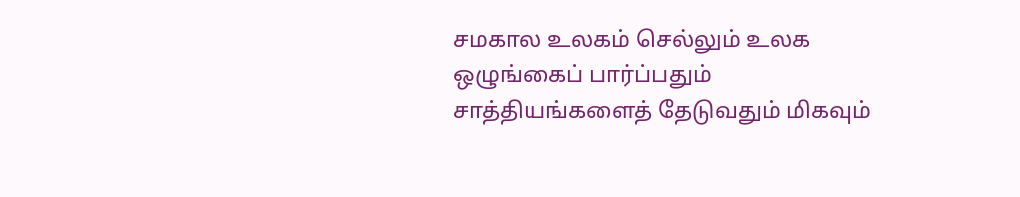சமகால உலகம் செல்லும் உலக ஒழுங்கைப் பார்ப்பதும் சாத்தியங்களைத் தேடுவதும் மிகவும்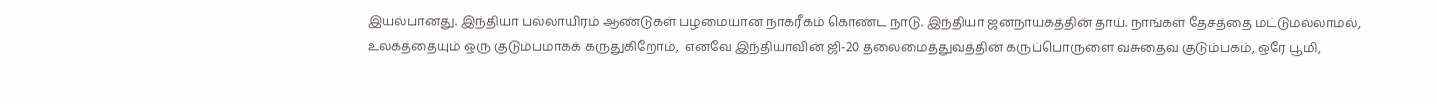இயல்பானது. இந்தியா பல்லாயிரம் ஆண்டுகள் பழமையான நாகரீகம் கொண்ட நாடு. இந்தியா ஜனநாயகத்தின் தாய். நாங்கள் தேசத்தை மட்டுமல்லாமல்,  உலகத்தையும் ஒரு குடும்பமாகக் கருதுகிறோம்,  எனவே இந்தியாவின் ஜி-20 தலைமைத்துவத்தின் கருப்பொருளை வசுதைவ குடும்பகம், ஒரே பூமி,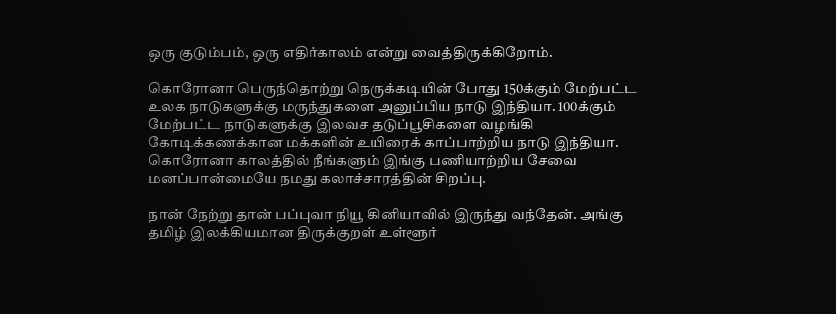ஒரு குடும்பம், ஒரு எதிர்காலம் என்று வைத்திருக்கிறோம்.

கொரோனா பெருந்தொற்று நெருக்கடியின் போது 150க்கும் மேற்பட்ட உலக நாடுகளுக்கு மருந்துகளை அனுப்பிய நாடு இந்தியா. 100க்கும் மேற்பட்ட நாடுகளுக்கு இலவச தடுப்பூசிகளை வழங்கி கோடிக்கணக்கான மக்களின் உயிரைக் காப்பாற்றிய நாடு இந்தியா. கொரோனா காலத்தில் நீங்களும் இங்கு பணியாற்றிய சேவை மனப்பான்மையே நமது கலாச்சாரத்தின் சிறப்பு.

நான் நேற்று தான் பப்புவா நியூ கினியாவில் இருந்து வந்தேன். அங்கு தமிழ் இலக்கியமான திருக்குறள் உள்ளூர்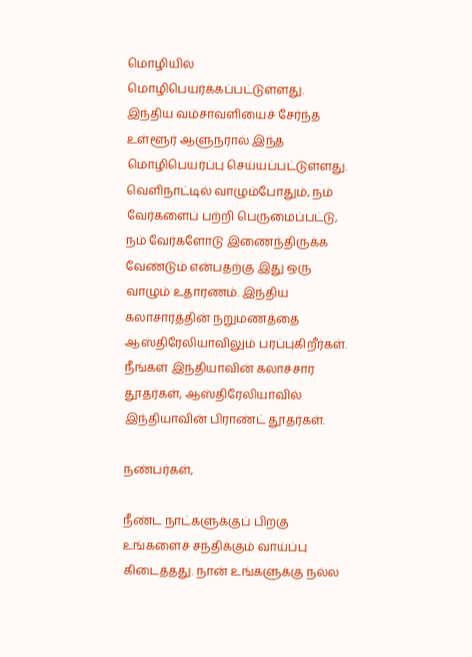மொழியில் மொழிபெயர்க்கப்பட்டுள்ளது. இந்திய வம்சாவளியைச் சேர்ந்த உள்ளூர் ஆளுநரால் இந்த மொழிபெயர்ப்பு செய்யப்பட்டுள்ளது. வெளிநாட்டில் வாழும்போதும், நம் வேர்களைப் பற்றி பெருமைப்பட்டு, நம் வேர்களோடு இணைந்திருக்க வேண்டும் என்பதற்கு இது ஒரு வாழும் உதாரணம். இந்திய கலாசாரத்தின் நறுமணத்தை ஆஸ்திரேலியாவிலும் பரப்புகிறீர்கள். நீங்கள் இந்தியாவின் கலாச்சார தூதர்கள், ஆஸ்திரேலியாவில் இந்தியாவின் பிராண்ட் தூதர்கள்.

நண்பர்கள்,

நீண்ட நாட்களுக்குப் பிறகு உங்களைச் சந்திக்கும் வாய்ப்பு கிடைத்தது. நான் உங்களுக்கு நல்ல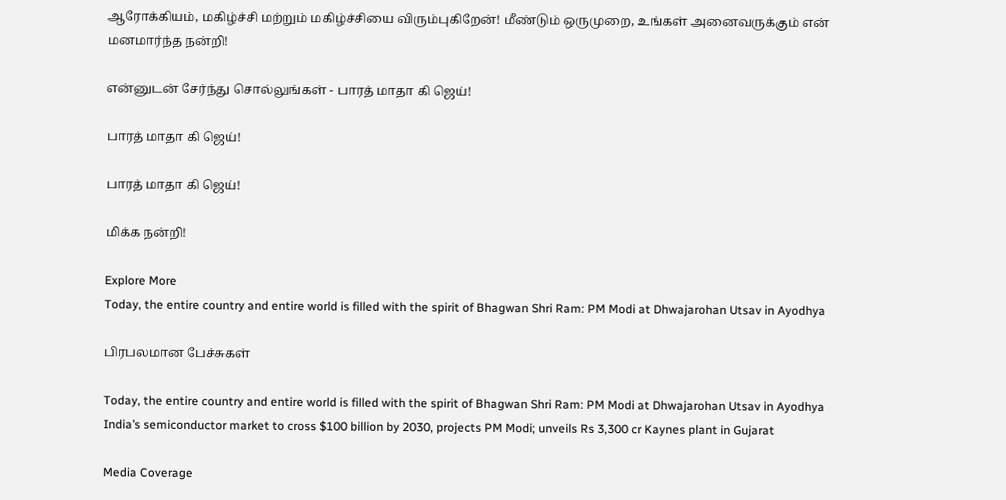ஆரோக்கியம், மகிழ்ச்சி மற்றும் மகிழ்ச்சியை விரும்புகிறேன்! மீண்டும் ஒருமுறை, உங்கள் அனைவருக்கும் என் மனமார்ந்த நன்றி!

என்னுடன் சேர்ந்து சொல்லுங்கள் - பாரத் மாதா கி ஜெய்!

பாரத் மாதா கி ஜெய்!

பாரத் மாதா கி ஜெய்!

மிக்க நன்றி!

Explore More
Today, the entire country and entire world is filled with the spirit of Bhagwan Shri Ram: PM Modi at Dhwajarohan Utsav in Ayodhya

பிரபலமான பேச்சுகள்

Today, the entire country and entire world is filled with the spirit of Bhagwan Shri Ram: PM Modi at Dhwajarohan Utsav in Ayodhya
India’s semiconductor market to cross $100 billion by 2030, projects PM Modi; unveils Rs 3,300 cr Kaynes plant in Gujarat

Media Coverage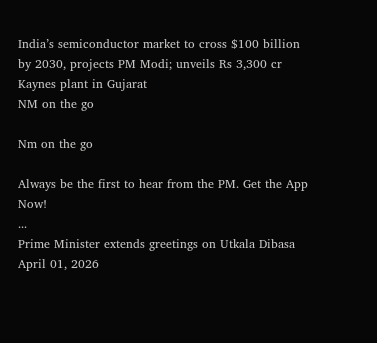India’s semiconductor market to cross $100 billion by 2030, projects PM Modi; unveils Rs 3,300 cr Kaynes plant in Gujarat
NM on the go

Nm on the go

Always be the first to hear from the PM. Get the App Now!
...
Prime Minister extends greetings on Utkala Dibasa
April 01, 2026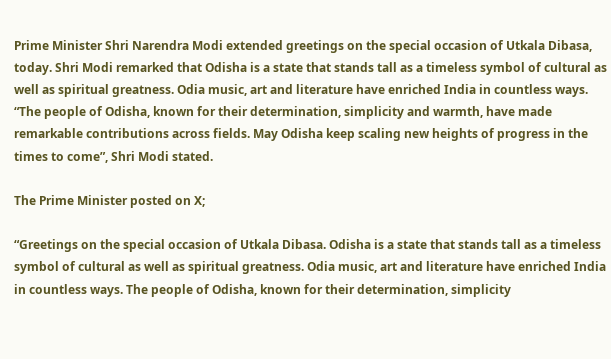Prime Minister Shri Narendra Modi extended greetings on the special occasion of Utkala Dibasa, today. Shri Modi remarked that Odisha is a state that stands tall as a timeless symbol of cultural as well as spiritual greatness. Odia music, art and literature have enriched India in countless ways. “The people of Odisha, known for their determination, simplicity and warmth, have made remarkable contributions across fields. May Odisha keep scaling new heights of progress in the times to come”, Shri Modi stated.

The Prime Minister posted on X;

“Greetings on the special occasion of Utkala Dibasa. Odisha is a state that stands tall as a timeless symbol of cultural as well as spiritual greatness. Odia music, art and literature have enriched India in countless ways. The people of Odisha, known for their determination, simplicity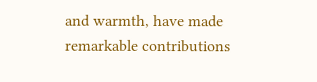and warmth, have made remarkable contributions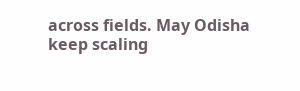across fields. May Odisha keep scaling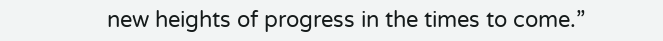new heights of progress in the times to come.”